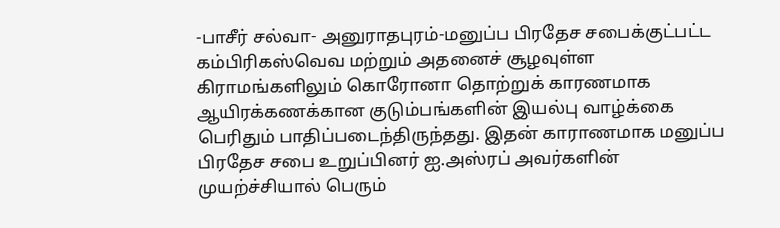-பாசீர் சல்வா- அனுராதபுரம்-மனுப்ப பிரதேச சபைக்குட்பட்ட கம்பிரிகஸ்வெவ மற்றும் அதனைச் சூழவுள்ள கிராமங்களிலும் கொரோனா தொற்றுக் காரணமாக ஆயிரக்கணக்கான குடும்பங்களின் இயல்பு வாழ்க்கை பெரிதும் பாதிப்படைந்திருந்தது. இதன் காராணமாக மனுப்ப பிரதேச சபை உறுப்பினர் ஐ.அஸ்ரப் அவர்களின் முயற்ச்சியால் பெரும்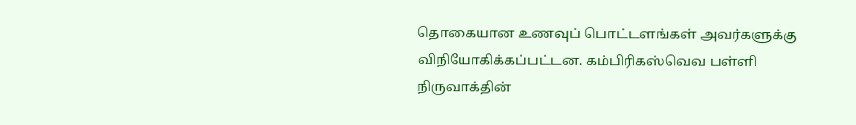தொகையான உணவுப் பொட்டளங்கள் அவர்களுக்கு விநியோகிக்கப்பட்டன. கம்பிரிகஸ்வெவ பள்ளி நிருவாக்தின்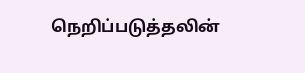நெறிப்படுத்தலின்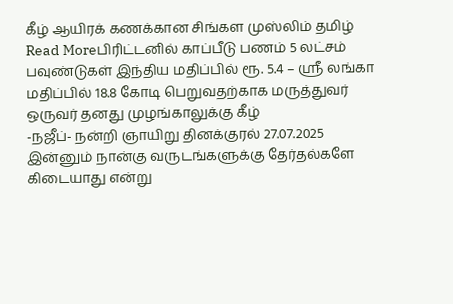கீழ் ஆயிரக் கணக்கான சிங்கள முஸ்லிம் தமிழ்
Read Moreபிரிட்டனில் காப்பீடு பணம் 5 லட்சம் பவுண்டுகள் இந்திய மதிப்பில் ரூ. 5.4 – ஸ்ரீ லங்கா மதிப்பில் 18.8 கோடி பெறுவதற்காக மருத்துவர் ஒருவர் தனது முழங்காலுக்கு கீழ்
-நஜீப்- நன்றி ஞாயிறு தினக்குரல் 27.07.2025 இன்னும் நான்கு வருடங்களுக்கு தேர்தல்களே கிடையாது என்று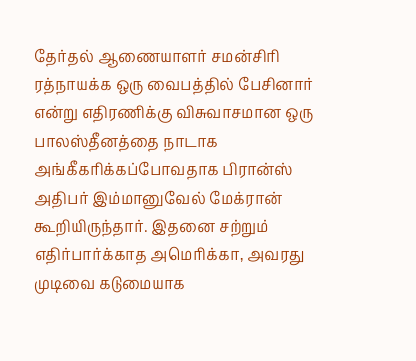தேர்தல் ஆணையாளர் சமன்சிரி ரத்நாயக்க ஒரு வைபத்தில் பேசினார் என்று எதிரணிக்கு விசுவாசமான ஒரு
பாலஸ்தீனத்தை நாடாக அங்கீகரிக்கப்போவதாக பிரான்ஸ் அதிபர் இம்மானுவேல் மேக்ரான் கூறியிருந்தார். இதனை சற்றும் எதிர்பார்க்காத அமெரிக்கா, அவரது முடிவை கடுமையாக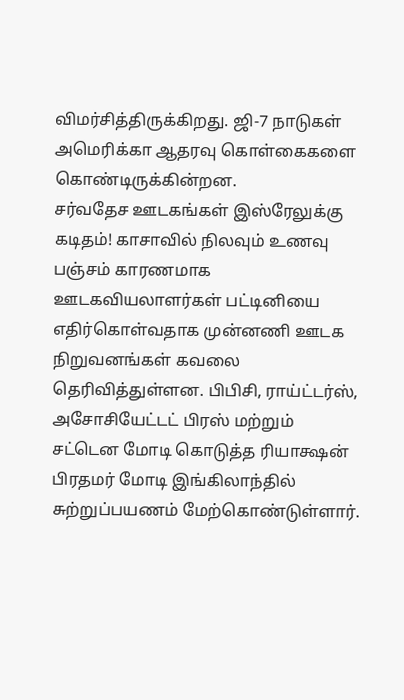விமர்சித்திருக்கிறது. ஜி-7 நாடுகள் அமெரிக்கா ஆதரவு கொள்கைகளை கொண்டிருக்கின்றன.
சர்வதேச ஊடகங்கள் இஸ்ரேலுக்கு கடிதம்! காசாவில் நிலவும் உணவு பஞ்சம் காரணமாக ஊடகவியலாளர்கள் பட்டினியை எதிர்கொள்வதாக முன்னணி ஊடக நிறுவனங்கள் கவலை தெரிவித்துள்ளன. பிபிசி, ராய்ட்டர்ஸ், அசோசியேட்டட் பிரஸ் மற்றும்
சட்டென மோடி கொடுத்த ரியாக்ஷன் பிரதமர் மோடி இங்கிலாந்தில் சுற்றுப்பயணம் மேற்கொண்டுள்ளார்.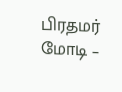பிரதமர் மோடி –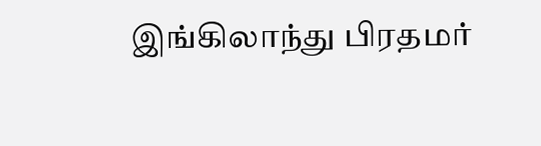இங்கிலாந்து பிரதமர்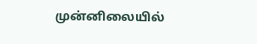முன்னிலையில்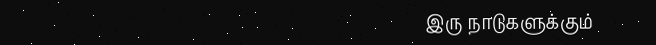இரு நாடுகளுக்கும்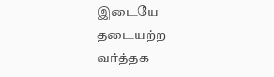இடையே தடையற்ற வர்த்தக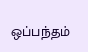ஒப்பந்தம்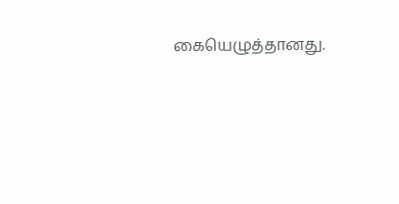கையெழுத்தானது.